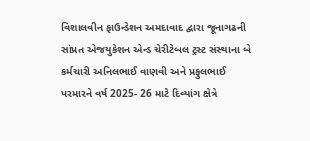વિશાલવીન ફાઉન્ડેશન અમદાવાદ દ્વારા જૂનાગઢની સાંપ્રત એજયુકેશન એન્ડ ચેરીટેબલ ટ્રસ્ટ સંસ્થાના બે કર્મચારી અનિલભાઈ વાણવી અને પ્રફુલભાઈ પરમારને વર્ષ 2025- 26 માટે દિવ્યાંગ ક્ષેત્રે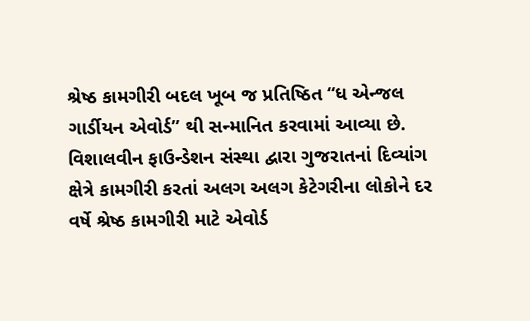શ્રેષ્ઠ કામગીરી બદલ ખૂબ જ પ્રતિષ્ઠિત “ધ એન્જલ ગાર્ડીયન એવોર્ડ” થી સન્માનિત કરવામાં આવ્યા છે.
વિશાલવીન ફાઉન્ડેશન સંસ્થા દ્વારા ગુજરાતનાં દિવ્યાંગ ક્ષેત્રે કામગીરી કરતાં અલગ અલગ કેટેગરીના લોકોને દર વર્ષે શ્રેષ્ઠ કામગીરી માટે એવોર્ડ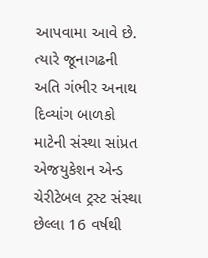આપવામા આવે છે. ત્યારે જૂનાગઢની અતિ ગંભીર અનાથ દિવ્યાંગ બાળકો માટેની સંસ્થા સાંપ્રત એજયુકેશન એન્ડ ચેરીટેબલ ટ્રસ્ટ સંસ્થા છેલ્લા 16 વર્ષથી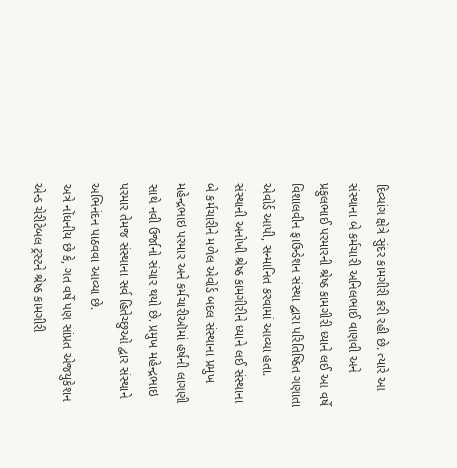દિવ્યાંગ ક્ષેત્રે સુંદર કામગીરી કરી રહી છે. ત્યારે આ સંસ્થાના બે કર્મચારી અનિલભાઈ વાણવી અને પ્રફુલભાઈ પરમારની શ્રેષ્ઠ કામગીરી ધ્યાને લઈ આ વર્ષે વિશાલવીન ફાઉન્ડેશન સંસ્થા દ્વારા પરિતિષ્ઠિત ગણાતા એવોર્ડ આપી, સન્માનિત કરવામાં આવ્યા હતા.
સંસ્થાની અનોખી શ્રેષ્ઠ કામગીરીને ધ્યાને લઈ સંસ્થાના બે કર્મચારીને મળેલ એવોર્ડ બદલ સંસ્થાના પ્રમુખ મહેન્દ્રભાઇ પરમાર અને કર્મચારીઑમાં હર્ષની લાગણી સાથે નવી ઉર્જાનો સંચાર થયો છે. પ્રમુખ મહેન્દ્રભાઇ પરમાર તેમજ સંસ્થાના સર્વ હિતેચ્છુઓ દ્વાર સંસ્થાને અભિનંદન પાઠવવા આવ્યા છે.
અત્રે નોંધનીય છે કે, ગત વર્ષે પણ સાંપ્રત એજયુકેશન એન્ડ ચેરીટેબલ ટ્રસ્ટને શ્રેષ્ઠ કામગીરી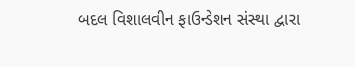બદલ વિશાલવીન ફાઉન્ડેશન સંસ્થા દ્વારા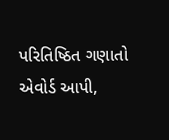પરિતિષ્ઠિત ગણાતો એવોર્ડ આપી,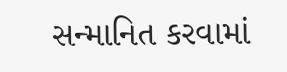સન્માનિત કરવામાં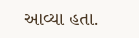આવ્યા હતા.